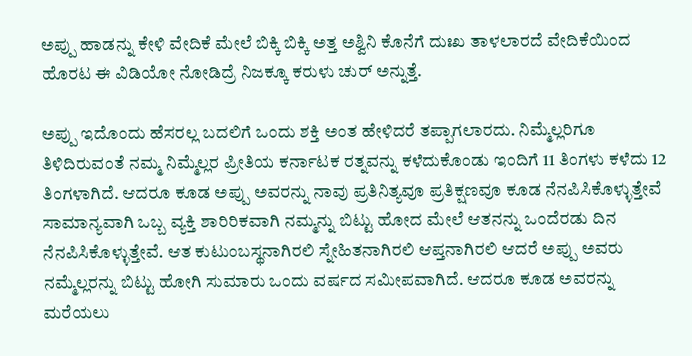ಅಪ್ಪು ಹಾಡನ್ನು ಕೇಳಿ ವೇದಿಕೆ ಮೇಲೆ ಬಿಕ್ಕಿ ಬಿಕ್ಕಿ ಅತ್ತ ಅಶ್ವಿನಿ ಕೊನೆಗೆ ದುಃಖ ತಾಳಲಾರದೆ ವೇದಿಕೆಯಿಂದ ಹೊರಟ ಈ ವಿಡಿಯೋ ನೋಡಿದ್ರೆ ನಿಜಕ್ಕೂ ಕರುಳು ಚುರ್ ಅನ್ನುತ್ತೆ.

ಅಪ್ಪು ಇದೊಂದು ಹೆಸರಲ್ಲ ಬದಲಿಗೆ ಒಂದು ಶಕ್ತಿ ಅಂತ ಹೇಳಿದರೆ ತಪ್ಪಾಗಲಾರದು. ನಿಮ್ಮೆಲ್ಲರಿಗೂ ತಿಳಿದಿರುವಂತೆ ನಮ್ಮ ನಿಮ್ಮೆಲ್ಲರ ಪ್ರೀತಿಯ ಕರ್ನಾಟಕ ರತ್ನವನ್ನು ಕಳೆದುಕೊಂಡು ಇಂದಿಗೆ 11 ತಿಂಗಳು ಕಳೆದು 12 ತಿಂಗಳಾಗಿದೆ. ಆದರೂ ಕೂಡ ಅಪ್ಪು ಅವರನ್ನು ನಾವು ಪ್ರತಿನಿತ್ಯವೂ ಪ್ರತಿಕ್ಷಣವೂ ಕೂಡ ನೆನಪಿಸಿಕೊಳ್ಳುತ್ತೇವೆ ಸಾಮಾನ್ಯವಾಗಿ ಒಬ್ಬ ವ್ಯಕ್ತಿ ಶಾರಿರಿಕವಾಗಿ ನಮ್ಮನ್ನು ಬಿಟ್ಟು ಹೋದ ಮೇಲೆ ಆತನನ್ನು ಒಂದೆರಡು ದಿನ ನೆನಪಿಸಿಕೊಳ್ಳುತ್ತೇವೆ. ಆತ ಕುಟುಂಬಸ್ಥನಾಗಿರಲಿ ಸ್ನೇಹಿತನಾಗಿರಲಿ ಆಪ್ತನಾಗಿರಲಿ ಆದರೆ ಅಪ್ಪು ಅವರು ನಮ್ಮೆಲ್ಲರನ್ನು ಬಿಟ್ಟು ಹೋಗಿ ಸುಮಾರು ಒಂದು ವರ್ಷದ ಸಮೀಪವಾಗಿದೆ. ಆದರೂ ಕೂಡ ಅವರನ್ನು ಮರೆಯಲು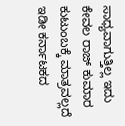ಸಾಧ್ಯವಾಗುತ್ತಿಲ್ಲ ಇದು ಕೇವಲ ರಾಜ್ ಕುಮಾರ ಕುಟುಂಬಕ್ಕೆ ಮಾತ್ರವಲ್ಲದೆ ಇಡೀ ಕರ್ನಾಟಕದ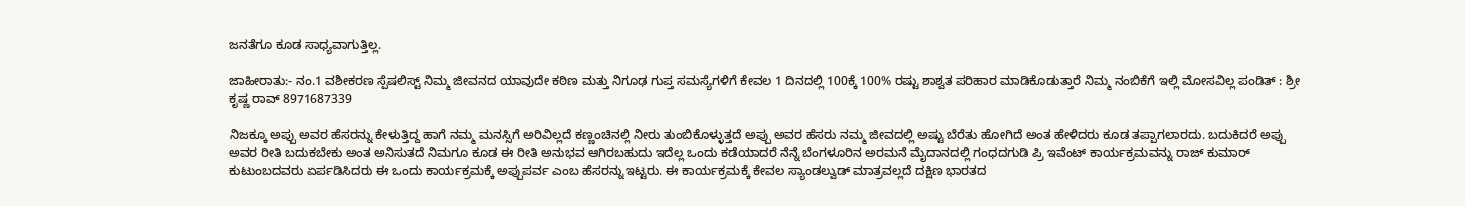ಜನತೆಗೂ ಕೂಡ ಸಾಧ್ಯವಾಗುತ್ತಿಲ್ಲ.

ಜಾಹೀರಾತು:- ನಂ.1 ವಶೀಕರಣ ಸ್ಪೆಷಲಿಸ್ಟ್ ನಿಮ್ಮ ಜೀವನದ ಯಾವುದೇ ಕಠಿಣ ಮತ್ತು ನಿಗೂಢ ಗುಪ್ತ ಸಮಸ್ಯೆಗಳಿಗೆ ಕೇವಲ 1 ದಿನದಲ್ಲಿ 100ಕ್ಕೆ 100% ರಷ್ಟು ಶಾಶ್ವತ ಪರಿಹಾರ ಮಾಡಿಕೊಡುತ್ತಾರೆ ನಿಮ್ಮ ನಂಬಿಕೆಗೆ ಇಲ್ಲಿ ಮೋಸವಿಲ್ಲ ಪಂಡಿತ್ : ಶ್ರೀ ಕೃಷ್ಣ ರಾವ್ 8971687339

ನಿಜಕ್ಕೂ ಅಪ್ಪು ಅವರ ಹೆಸರನ್ನು ಕೇಳುತ್ತಿದ್ದ ಹಾಗೆ ನಮ್ಮ ಮನಸ್ಸಿಗೆ ಅರಿವಿಲ್ಲದೆ ಕಣ್ಣಂಚಿನಲ್ಲಿ ನೀರು ತುಂಬಿಕೊಳ್ಳುತ್ತದೆ ಅಪ್ಪು ಅವರ ಹೆಸರು ನಮ್ಮ ಜೀವದಲ್ಲಿ ಅಷ್ಟು ಬೆರೆತು ಹೋಗಿದೆ ಅಂತ ಹೇಳಿದರು ಕೂಡ ತಪ್ಪಾಗಲಾರದು. ಬದುಕಿದರೆ ಅಪ್ಪು ಅವರ ರೀತಿ ಬದುಕಬೇಕು ಅಂತ ಅನಿಸುತದೆ ನಿಮಗೂ ಕೂಡ ಈ ರೀತಿ ಅನುಭವ ಆಗಿರಬಹುದು ಇದೆಲ್ಲ ಒಂದು ಕಡೆಯಾದರೆ ನೆನ್ನೆ ಬೆಂಗಳೂರಿನ ಅರಮನೆ ಮೈದಾನದಲ್ಲಿ ಗಂಧದಗುಡಿ ಪ್ರಿ ಇವೆಂಟ್ ಕಾರ್ಯಕ್ರಮವನ್ನು ರಾಜ್ ಕುಮಾರ್ ಕುಟುಂಬದವರು ಏರ್ಪಡಿಸಿದರು ಈ ಒಂದು ಕಾರ್ಯಕ್ರಮಕ್ಕೆ ಅಪ್ಪುಪರ್ವ ಎಂಬ ಹೆಸರನ್ನು ಇಟ್ಟರು. ಈ ಕಾರ್ಯಕ್ರಮಕ್ಕೆ ಕೇವಲ ಸ್ಯಾಂಡಲ್ವುಡ್ ಮಾತ್ರವಲ್ಲದೆ ದಕ್ಷಿಣ ಭಾರತದ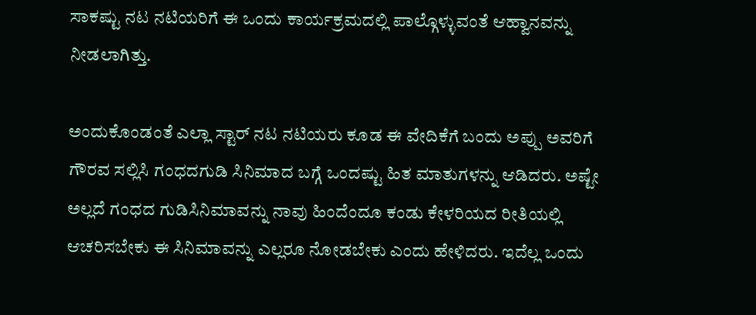ಸಾಕಷ್ಟು ನಟ ನಟಿಯರಿಗೆ ಈ ಒಂದು ಕಾರ್ಯಕ್ರಮದಲ್ಲಿ ಪಾಲ್ಗೊಳ್ಳುವಂತೆ ಆಹ್ವಾನವನ್ನು ನೀಡಲಾಗಿತ್ತು.

ಅಂದುಕೊಂಡಂತೆ ಎಲ್ಲಾ ಸ್ಟಾರ್ ನಟ ನಟಿಯರು ಕೂಡ ಈ ವೇದಿಕೆಗೆ ಬಂದು ಅಪ್ಪು ಅವರಿಗೆ ಗೌರವ ಸಲ್ಲಿಸಿ ಗಂಧದಗುಡಿ ಸಿನಿಮಾದ ಬಗ್ಗೆ ಒಂದಷ್ಟು ಹಿತ ಮಾತುಗಳನ್ನು ಆಡಿದರು. ಅಷ್ಟೇ ಅಲ್ಲದೆ ಗಂಧದ ಗುಡಿಸಿನಿಮಾವನ್ನು ನಾವು ಹಿಂದೆಂದೂ ಕಂಡು ಕೇಳರಿಯದ ರೀತಿಯಲ್ಲಿ ಆಚರಿಸಬೇಕು ಈ ಸಿನಿಮಾವನ್ನು ಎಲ್ಲರೂ ನೋಡಬೇಕು ಎಂದು ಹೇಳಿದರು. ಇದೆಲ್ಲ ಒಂದು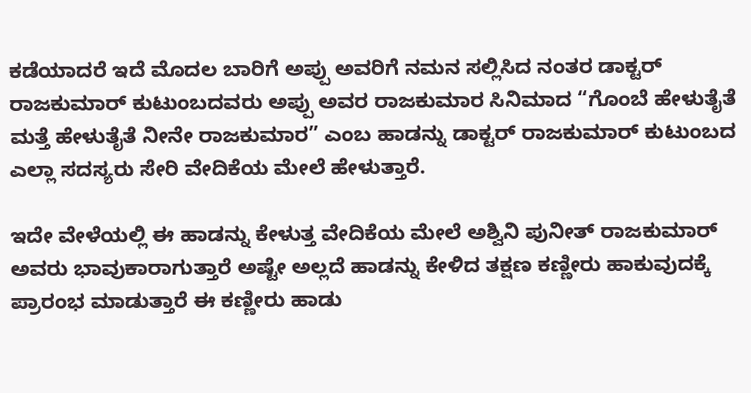ಕಡೆಯಾದರೆ ಇದೆ ಮೊದಲ ಬಾರಿಗೆ ಅಪ್ಪು ಅವರಿಗೆ ನಮನ ಸಲ್ಲಿಸಿದ ನಂತರ ಡಾಕ್ಟರ್ ರಾಜಕುಮಾರ್ ಕುಟುಂಬದವರು ಅಪ್ಪು ಅವರ ರಾಜಕುಮಾರ ಸಿನಿಮಾದ “ಗೊಂಬೆ ಹೇಳುತೈತೆ ಮತ್ತೆ ಹೇಳುತೈತೆ ನೀನೇ ರಾಜಕುಮಾರ” ಎಂಬ ಹಾಡನ್ನು ಡಾಕ್ಟರ್ ರಾಜಕುಮಾರ್ ಕುಟುಂಬದ ಎಲ್ಲಾ ಸದಸ್ಯರು ಸೇರಿ ವೇದಿಕೆಯ ಮೇಲೆ ಹೇಳುತ್ತಾರೆ.

ಇದೇ ವೇಳೆಯಲ್ಲಿ ಈ ಹಾಡನ್ನು ಕೇಳುತ್ತ ವೇದಿಕೆಯ ಮೇಲೆ ಅಶ್ವಿನಿ ಪುನೀತ್ ರಾಜಕುಮಾರ್ ಅವರು ಭಾವುಕಾರಾಗುತ್ತಾರೆ ಅಷ್ಟೇ ಅಲ್ಲದೆ ಹಾಡನ್ನು ಕೇಳಿದ ತಕ್ಷಣ ಕಣ್ಣೀರು ಹಾಕುವುದಕ್ಕೆ ಪ್ರಾರಂಭ ಮಾಡುತ್ತಾರೆ ಈ ಕಣ್ಣೀರು ಹಾಡು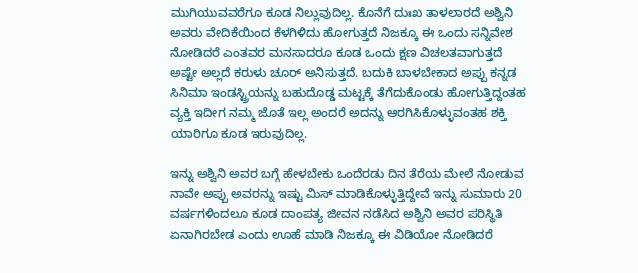ಮುಗಿಯುವವರೆಗೂ ಕೂಡ ನಿಲ್ಲುವುದಿಲ್ಲ. ಕೊನೆಗೆ ದುಃಖ ತಾಳಲಾರದೆ ಅಶ್ವಿನಿ ಅವರು ವೇದಿಕೆಯಿಂದ ಕೆಳಗಿಳಿದು ಹೋಗುತ್ತದೆ ನಿಜಕ್ಕೂ ಈ ಒಂದು ಸನ್ನಿವೇಶ ನೋಡಿದರೆ ಎಂತವರ ಮನಸಾದರೂ ಕೂಡ ಒಂದು ಕ್ಷಣ ವಿಚಲತವಾಗುತ್ತದೆ ಅಷ್ಟೇ ಅಲ್ಲದೆ ಕರುಳು ಚೂರ್ ಅನಿಸುತ್ತದೆ. ಬದುಕಿ ಬಾಳಬೇಕಾದ ಅಪ್ಪು ಕನ್ನಡ ಸಿನಿಮಾ ಇಂಡಸ್ಟ್ರಿಯನ್ನು ಬಹುದೊಡ್ಡ ಮಟ್ಟಕ್ಕೆ ತೆಗೆದುಕೊಂಡು ಹೋಗುತ್ತಿದ್ದಂತಹ ವ್ಯಕ್ತಿ ಇದೀಗ ನಮ್ಮ ಜೊತೆ ಇಲ್ಲ ಅಂದರೆ ಅದನ್ನು ಆರಗಿಸಿಕೊಳ್ಳುವಂತಹ ಶಕ್ತಿ ಯಾರಿಗೂ ಕೂಡ ಇರುವುದಿಲ್ಲ.

ಇನ್ನು ಅಶ್ವಿನಿ ಅವರ ಬಗ್ಗೆ ಹೇಳಬೇಕು ಒಂದೆರಡು ದಿನ ತೆರೆಯ ಮೇಲೆ ನೋಡುವ ನಾವೇ ಅಪ್ಪು ಅವರನ್ನು ಇಷ್ಟು ಮಿಸ್ ಮಾಡಿಕೊಳ್ಳುತ್ತಿದ್ದೇವೆ ಇನ್ನು ಸುಮಾರು 20 ವರ್ಷಗಳಿಂದಲೂ ಕೂಡ ದಾಂಪತ್ಯ ಜೀವನ ನಡೆಸಿದ ಅಶ್ವಿನಿ ಅವರ ಪರಿಸ್ಥಿತಿ ಏನಾಗಿರಬೇಡ ಎಂದು ಊಹೆ ಮಾಡಿ ನಿಜಕ್ಕೂ ಈ ವಿಡಿಯೋ ನೋಡಿದರೆ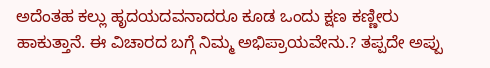ಅದೆಂತಹ ಕಲ್ಲು ಹೃದಯದವನಾದರೂ ಕೂಡ ಒಂದು ಕ್ಷಣ ಕಣ್ಣೀರು ಹಾಕುತ್ತಾನೆ. ಈ ವಿಚಾರದ ಬಗ್ಗೆ ನಿಮ್ಮ ಅಭಿಪ್ರಾಯವೇನು.? ತಪ್ಪದೇ ಅಪ್ಪು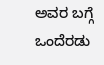ಅವರ ಬಗ್ಗೆ ಒಂದೆರಡು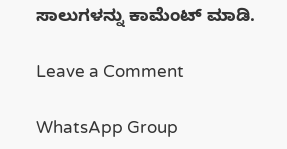ಸಾಲುಗಳನ್ನು ಕಾಮೆಂಟ್ ಮಾಡಿ.

Leave a Comment

WhatsApp Group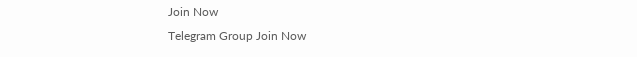Join Now
Telegram Group Join Now